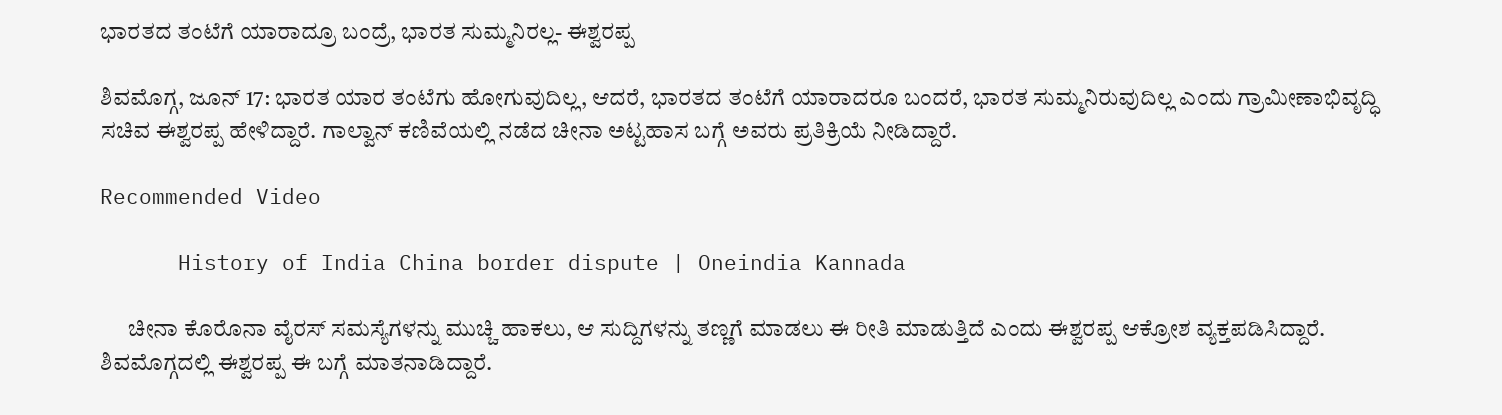ಭಾರತದ ತಂಟೆಗೆ ಯಾರಾದ್ರೂ ಬಂದ್ರೆ, ಭಾರತ ಸುಮ್ಮನಿರಲ್ಲ- ಈಶ್ವರಪ್ಪ

ಶಿವಮೊಗ್ಗ, ಜೂನ್ 17: ಭಾರತ ಯಾರ ತಂಟೆಗು ಹೋಗುವುದಿಲ್ಲ, ಆದರೆ, ಭಾರತದ ತಂಟೆಗೆ ಯಾರಾದರೂ ಬಂದರೆ, ಭಾರತ ಸುಮ್ಮನಿರುವುದಿಲ್ಲ ಎಂದು ಗ್ರಾಮೀಣಾಭಿವೃದ್ಧಿ ಸಚಿವ ಈಶ್ವರಪ್ಪ ಹೇಳಿದ್ದಾರೆ. ಗಾಲ್ವಾನ್ ಕಣಿವೆಯಲ್ಲಿ ನಡೆದ ಚೀನಾ ಅಟ್ಟಹಾಸ ಬಗ್ಗೆ ಅವರು ಪ್ರತಿಕ್ರಿಯೆ ನೀಡಿದ್ದಾರೆ.

Recommended Video

      History of India China border dispute | Oneindia Kannada

      ಚೀನಾ ಕೊರೊನಾ ವೈರಸ್‌ ಸಮಸ್ಯೆಗಳನ್ನು ಮುಚ್ಚಿ ಹಾಕಲು, ಆ ಸುದ್ದಿಗಳನ್ನು ತಣ್ಣಗೆ ಮಾಡಲು ಈ ರೀತಿ ಮಾಡುತ್ತಿದೆ ಎಂದು ಈಶ್ವರಪ್ಪ ಆಕ್ರೋಶ ವ್ಯಕ್ತಪಡಿಸಿದ್ದಾರೆ. ಶಿವಮೊಗ್ಗದಲ್ಲಿ ಈಶ್ವರಪ್ಪ ಈ ಬಗ್ಗೆ ಮಾತನಾಡಿದ್ದಾರೆ.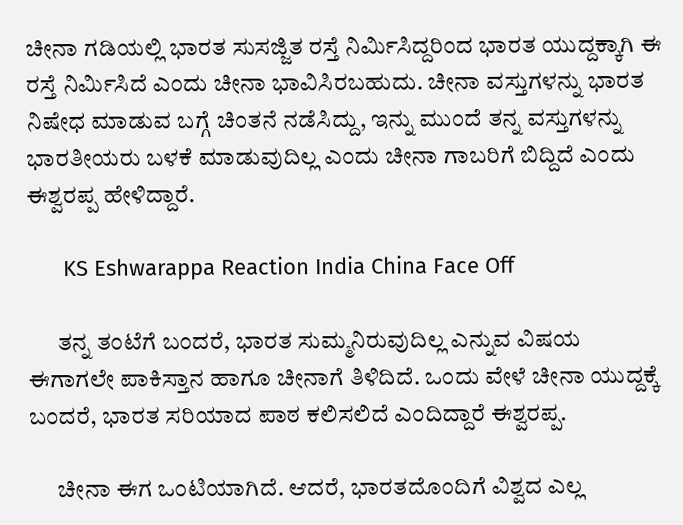ಚೀನಾ ಗಡಿಯಲ್ಲಿ ಭಾರತ ಸುಸಜ್ಜಿತ ರಸ್ತೆ ನಿರ್ಮಿಸಿದ್ದರಿಂದ ಭಾರತ ಯುದ್ದಕ್ಕಾಗಿ ಈ ರಸ್ತೆ ನಿರ್ಮಿಸಿದೆ‌ ಎಂದು ಚೀನಾ ಭಾವಿಸಿರಬಹುದು. ಚೀನಾ ವಸ್ತುಗಳನ್ನು ಭಾರತ ನಿಷೇಧ ಮಾಡುವ ಬಗ್ಗೆ ಚಿಂತನೆ ನಡೆಸಿದ್ದು, ಇನ್ನು ಮುಂದೆ ತನ್ನ ವಸ್ತುಗಳನ್ನು ಭಾರತೀಯರು ಬಳಕೆ ಮಾಡುವುದಿಲ್ಲ ಎಂದು ಚೀನಾ ಗಾಬರಿಗೆ ಬಿದ್ದಿದೆ ಎಂದು ಈಶ್ವರಪ್ಪ ಹೇಳಿದ್ದಾರೆ.

      KS Eshwarappa Reaction India China Face Off

      ತನ್ನ ತಂಟೆಗೆ ಬಂದರೆ, ಭಾರತ ಸುಮ್ಮನಿರುವುದಿಲ್ಲ ಎನ್ನುವ ವಿಷಯ ಈಗಾಗಲೇ ಪಾಕಿಸ್ತಾನ ಹಾಗೂ ಚೀನಾಗೆ ತಿಳಿದಿದೆ. ಒಂದು ವೇಳೆ ಚೀನಾ ಯುದ್ದಕ್ಕೆ ಬಂದರೆ, ಭಾರತ ಸರಿಯಾದ ಪಾಠ ಕಲಿಸಲಿದೆ ಎಂದಿದ್ದಾರೆ ಈಶ್ವರಪ್ಪ.

      ಚೀನಾ ಈಗ ಒಂಟಿಯಾಗಿದೆ. ಆದರೆ, ಭಾರತದೊಂದಿಗೆ ವಿಶ್ವದ ಎಲ್ಲ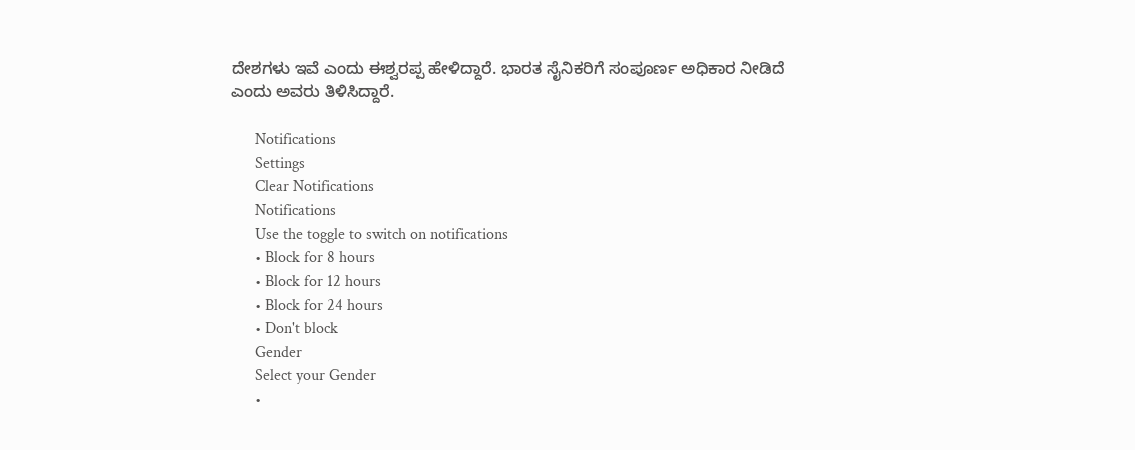ದೇಶಗಳು ಇವೆ ಎಂದು ಈಶ್ವರಪ್ಪ ಹೇಳಿದ್ದಾರೆ. ಭಾರತ ಸೈನಿಕರಿಗೆ ಸಂಪೂರ್ಣ ಅಧಿಕಾರ ನೀಡಿದೆ ಎಂದು ಅವರು ತಿಳಿಸಿದ್ದಾರೆ.

      Notifications
      Settings
      Clear Notifications
      Notifications
      Use the toggle to switch on notifications
      • Block for 8 hours
      • Block for 12 hours
      • Block for 24 hours
      • Don't block
      Gender
      Select your Gender
      •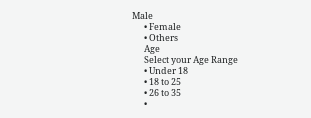Male
      • Female
      • Others
      Age
      Select your Age Range
      • Under 18
      • 18 to 25
      • 26 to 35
      •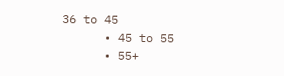36 to 45
      • 45 to 55
      • 55+